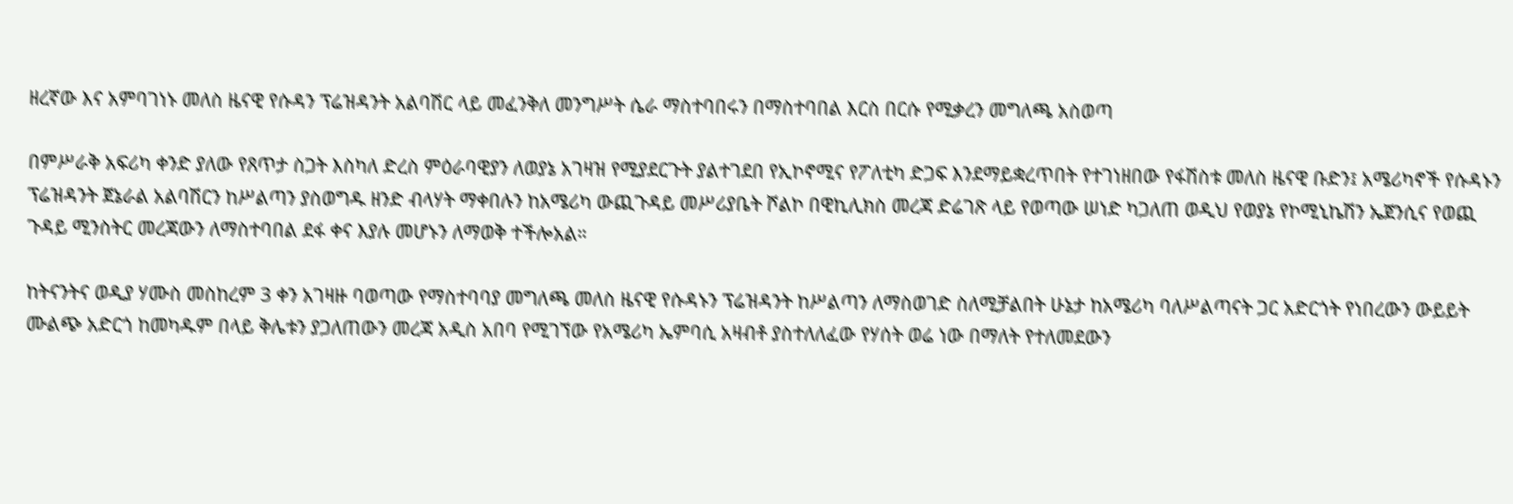ዘረኛው እና አምባገነኑ መለስ ዜናዊ የሱዳን ፕሬዝዳንት አልባሽር ላይ መፈንቅለ መንግሥት ሴራ ማስተባበሩን በማስተባበል እርስ በርሱ የሚቃረን መግለጫ አስወጣ

በምሥራቅ አፍሪካ ቀንድ ያለው የጸጥታ ስጋት እስካለ ድረስ ምዕራባዊያን ለወያኔ አገዛዝ የሚያደርጉት ያልተገደበ የኢኮኖሚና የፖለቲካ ድጋፍ እንደማይቋረጥበት የተገነዘበው የፋሽስቱ መለስ ዜናዊ ቡድን፤ አሜሪካኖች የሱዳኑን ፕሬዝዳንት ጀኔራል አልባሽርን ከሥልጣን ያስወግዱ ዘንድ ብላሃት ማቀበሉን ከአሜሪካ ውጪጉዳይ መሥሪያቤት ሾልኮ በዊኪሊክስ መረጃ ድሬገጽ ላይ የወጣው ሠነድ ካጋለጠ ወዲህ የወያኔ የኮሚኒኬሽን ኤጀንሲና የወጪ ጉዳይ ሚንስትር መረጃውን ለማስተባበል ደፋ ቀና እያሉ መሆኑን ለማወቅ ተችሎአል።

ከትናንትና ወዲያ ሃሙስ መስከረም 3 ቀን አገዛዙ ባወጣው የማስተባባያ መግለጫ መለስ ዜናዊ የሱዳኑን ፕሬዝዳንት ከሥልጣን ለማስወገድ ስለሚቻልበት ሁኔታ ከአሜሪካ ባለሥልጣናት ጋር አድርጎት የነበረውን ውይይት ሙልጭ አድርጎ ከመካዱም በላይ ቅሌቱን ያጋለጠውን መረጃ አዲስ አበባ የሚገኘው የአሜሪካ ኤምባሲ አዛብቶ ያስተለለፈው የሃሰት ወሬ ነው በማለት የተለመደውን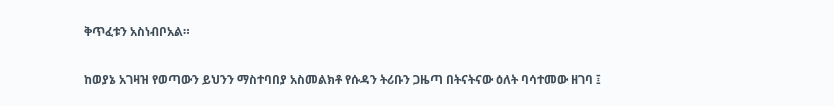ቅጥፈቱን አስነብቦአል።

ከወያኔ አገዛዝ የወጣውን ይህንን ማስተባበያ አስመልክቶ የሱዳን ትሪቡን ጋዜጣ በትናትናው ዕለት ባሳተመው ዘገባ ፤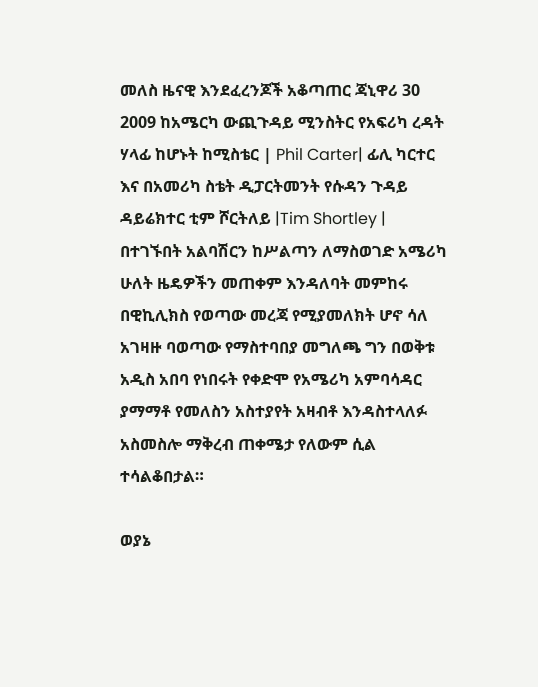መለስ ዜናዊ እንደፈረንጆች አቆጣጠር ጃኒዋሪ 30 2009 ከአሜርካ ውጪጉዳይ ሚንስትር የአፍሪካ ረዳት ሃላፊ ከሆኑት ከሚስቴር | Phil Carter| ፊሊ ካርተር እና በአመሪካ ስቴት ዲፓርትመንት የሱዳን ጉዳይ ዳይሬክተር ቲም ሾርትለይ |Tim Shortley | በተገኙበት አልባሽርን ከሥልጣን ለማስወገድ አሜሪካ ሁለት ዜዴዎችን መጠቀም እንዳለባት መምከሩ በዊኪሊክስ የወጣው መረጃ የሚያመለክት ሆኖ ሳለ አገዛዙ ባወጣው የማስተባበያ መግለጫ ግን በወቅቱ አዲስ አበባ የነበሩት የቀድሞ የአሜሪካ አምባሳዳር ያማማቶ የመለስን አስተያየት አዛብቶ እንዳስተላለፉ አስመስሎ ማቅረብ ጠቀሜታ የለውም ሲል ተሳልቆበታል።

ወያኔ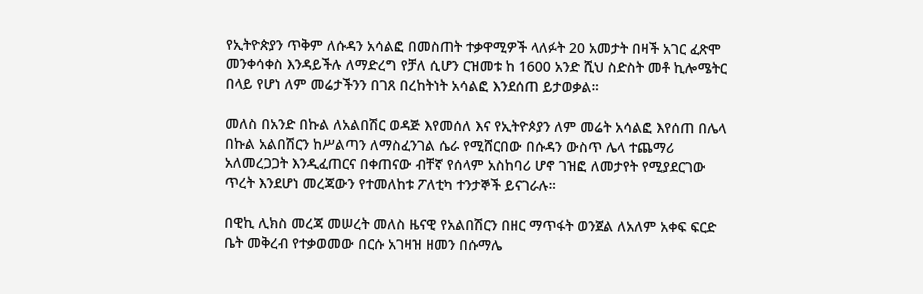የኢትዮጵያን ጥቅም ለሱዳን አሳልፎ በመስጠት ተቃዋሚዎች ላለፉት 20 አመታት በዛች አገር ፈጽሞ መንቀሳቀስ እንዳይችሉ ለማድረግ የቻለ ሲሆን ርዝመቱ ከ 1600 አንድ ሺህ ስድስት መቶ ኪሎሜትር በላይ የሆነ ለም መሬታችንን በገጸ በረከትነት አሳልፎ እንደሰጠ ይታወቃል።

መለስ በአንድ በኩል ለአልበሽር ወዳጅ እየመሰለ እና የኢትዮጶያን ለም መሬት አሳልፎ እየሰጠ በሌላ በኩል አልበሽርን ከሥልጣን ለማስፈንገል ሴራ የሚሸርበው በሱዳን ውስጥ ሌላ ተጨማሪ አለመረጋጋት እንዲፈጠርና በቀጠናው ብቸኛ የሰላም አስከባሪ ሆኖ ገዝፎ ለመታየት የሚያደርገው ጥረት እንደሆነ መረጃውን የተመለከቱ ፖለቲካ ተንታኞች ይናገራሉ።

በዊኪ ሊክስ መረጃ መሠረት መለስ ዜናዊ የአልበሽርን በዘር ማጥፋት ወንጀል ለአለም አቀፍ ፍርድ ቤት መቅረብ የተቃወመው በርሱ አገዛዝ ዘመን በሱማሌ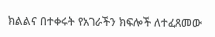ክልልና በተቀሩት የአገራችን ክፍሎች ለተፈጸመው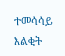ተመሳሳይ እልቂት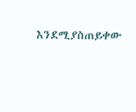እንደሚያስጠይቀው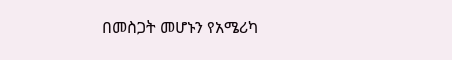በመስጋት መሆኑን የአሜሪካ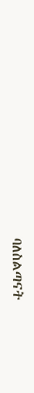ባለስልጣናት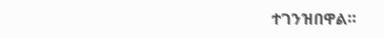ተገንዝበዋል።